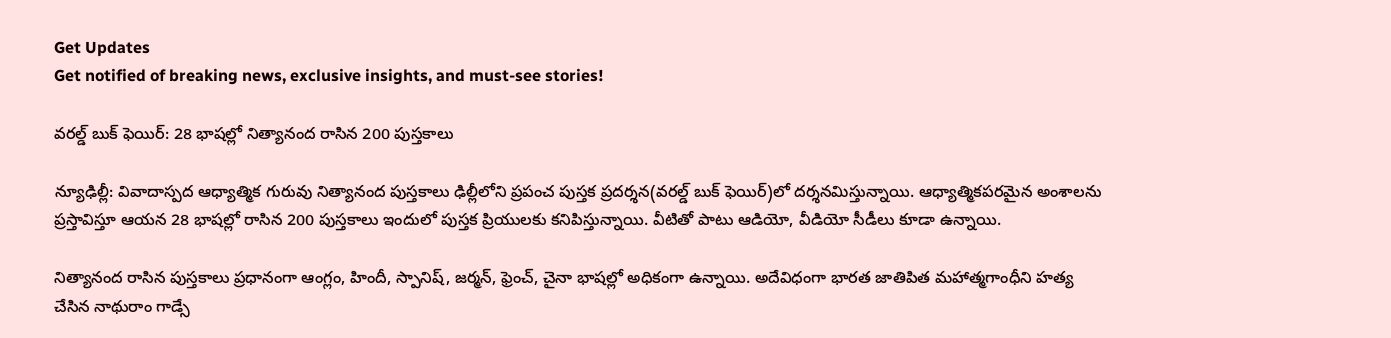Get Updates
Get notified of breaking news, exclusive insights, and must-see stories!

వరల్డ్ బుక్ ఫెయిర్: 28 భాషల్లో నిత్యానంద రాసిన 200 పుస్తకాలు

న్యూఢిల్లీ: వివాదాస్పద ఆధ్యాత్మిక గురువు నిత్యానంద పుస్తకాలు ఢిల్లీలోని ప్రపంచ పుస్తక ప్రదర్శన(వరల్డ్ బుక్ ఫెయిర్‌)లో దర్శనమిస్తున్నాయి. ఆధ్యాత్మికపరమైన అంశాలను ప్రస్తావిస్తూ ఆయన 28 భాషల్లో రాసిన 200 పుస్తకాలు ఇందులో పుస్తక ప్రియులకు కనిపిస్తున్నాయి. వీటితో పాటు ఆడియో, వీడియో సీడీలు కూడా ఉన్నాయి.

నిత్యానంద రాసిన పుస్తకాలు ప్రధానంగా ఆంగ్లం, హిందీ, స్పానిష్, జర్మన్, ఫ్రెంచ్, చైనా భాషల్లో అధికంగా ఉన్నాయి. అదేవిధంగా భారత జాతిపిత మహాత్మగాంధీని హత్య చేసిన నాథురాం గాడ్సే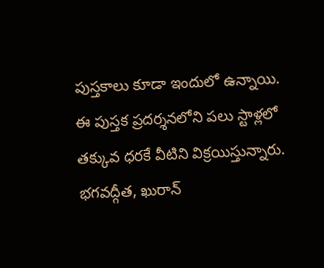పుస్తకాలు కూడా ఇందులో ఉన్నాయి. ఈ పుస్తక ప్రదర్శనలోని పలు స్టాళ్లలో తక్కువ ధరకే వీటిని విక్రయిస్తున్నారు. భగవద్గీత, ఖురాన్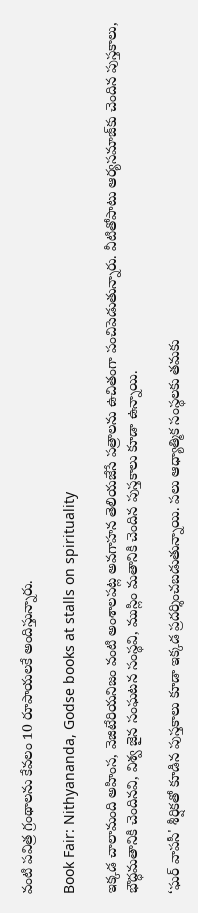వంటి పవిత్ర గ్రంథాలను కేవలం 10 రూపాయలకే అందిస్తున్నారు.

Book Fair: Nithyananda, Godse books at stalls on spirituality

ఇక్కడ చాలామంది అహింస, వెజిటేరియనిజం వంటి అంశాలపట్ల అవగాహన తెలియజేసే పత్రాలను ఉచితంగా పంచిపెడుతున్నారు. వీటితోపాటు ఆర్యసమాజ్‌కు చెందిన పుస్తకాలు, భౌద్ధమతానికి చెందినవి, విశ్వ జైన సంఘటన సంస్థవి, ముస్లిం మతానికి చెందిన పుస్తకాలు కూడా ఉన్నాయి.

‘ఘర్ వాపసీ' శీర్షికతో కూడిన పుస్తకాలు కూడా ఇక్కడ ప్రదర్శించబడుతున్నాయి. పలు ఆధ్యాత్మిక సంస్థలకు తమకు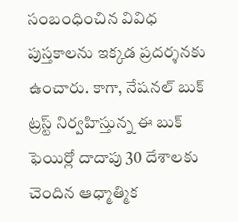సంబంధించిన వివిధ పుస్తకాలను ఇక్కడ ప్రదర్శనకు ఉంచారు. కాగా, నేషనల్ బుక్ ట్రస్ట్ నిర్వహిస్తున్న ఈ బుక్ ఫెయిర్లో దాదాపు 30 దేశాలకు చెందిన ఆధ్మాత్మిక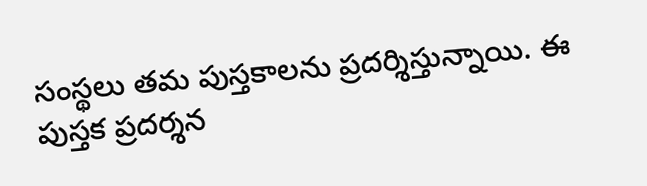సంస్థలు తమ పుస్తకాలను ప్రదర్శిస్తున్నాయి. ఈ పుస్తక ప్రదర్శన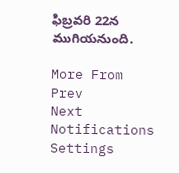ఫిబ్రవరి 22న ముగియనుంది.

More From
Prev
Next
Notifications
Settings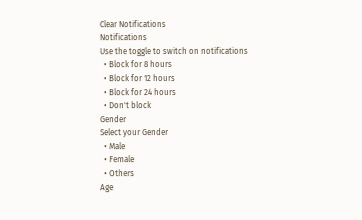Clear Notifications
Notifications
Use the toggle to switch on notifications
  • Block for 8 hours
  • Block for 12 hours
  • Block for 24 hours
  • Don't block
Gender
Select your Gender
  • Male
  • Female
  • Others
Age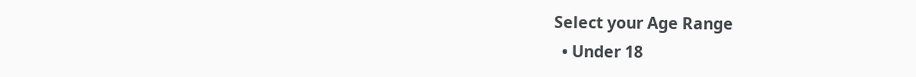Select your Age Range
  • Under 18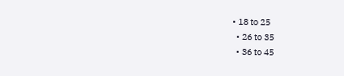• 18 to 25
  • 26 to 35
  • 36 to 45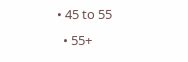• 45 to 55
  • 55+